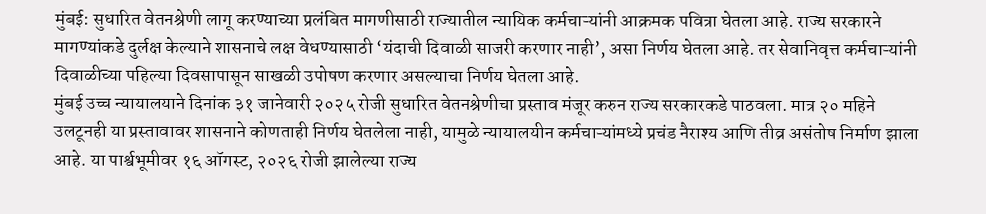मुंबई: सुधारित वेतनश्रेणी लागू करण्याच्या प्रलंबित मागणीसाठी राज्यातील न्यायिक कर्मचाऱ्यांनी आक्रमक पवित्रा घेतला आहे. राज्य सरकारने मागण्यांकडे दुर्लक्ष केल्याने शासनाचे लक्ष वेधण्यासाठी ‘यंदाची दिवाळी साजरी करणार नाही’, असा निर्णय घेतला आहे. तर सेवानिवृत्त कर्मचाऱ्यांनी दिवाळीच्या पहिल्या दिवसापासून साखळी उपोषण करणार असल्याचा निर्णय घेतला आहे.
मुंबई उच्च न्यायालयाने दिनांक ३१ जानेवारी २०२५ रोजी सुधारित वेतनश्रेणीचा प्रस्ताव मंजूर करुन राज्य सरकारकडे पाठवला. मात्र २० महिने उलटूनही या प्रस्तावावर शासनाने कोणताही निर्णय घेतलेला नाही, यामुळे न्यायालयीन कर्मचाऱ्यांमध्ये प्रचंड नैराश्य आणि तीव्र असंतोष निर्माण झाला आहे. या पार्श्वभूमीवर १६ ऑगस्ट, २०२६ रोजी झालेल्या राज्य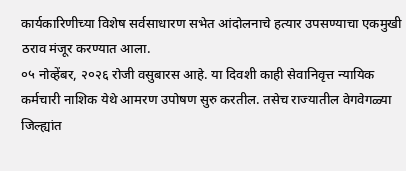कार्यकारिणीच्या विशेष सर्वसाधारण सभेत आंदोलनाचे हत्यार उपसण्याचा एकमुखी ठराव मंजूर करण्यात आला.
०५ नोव्हेंबर, २०२६ रोजी वसुबारस आहे. या दिवशी काही सेवानिवृत्त न्यायिक कर्मचारी नाशिक येथे आमरण उपोषण सुरु करतील. तसेच राज्यातील वेगवेगळ्या जिल्ह्यांत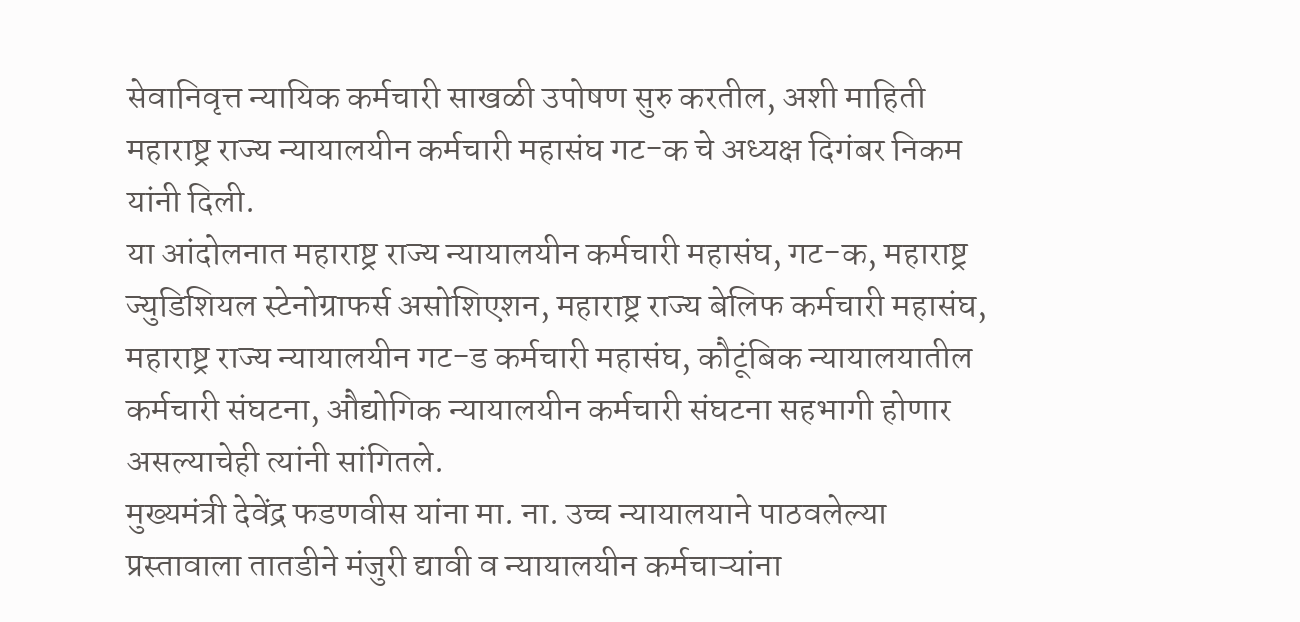सेवानिवृत्त न्यायिक कर्मचारी साखळी उपोषण सुरु करतील, अशी माहिती महाराष्ट्र राज्य न्यायालयीन कर्मचारी महासंघ गट-क चे अध्यक्ष दिगंबर निकम यांनी दिली.
या आंदोलनात महाराष्ट्र राज्य न्यायालयीन कर्मचारी महासंघ, गट-क, महाराष्ट्र ज्युडिशियल स्टेनोग्राफर्स असोशिएशन, महाराष्ट्र राज्य बेलिफ कर्मचारी महासंघ, महाराष्ट्र राज्य न्यायालयीन गट-ड कर्मचारी महासंघ, कौटूंबिक न्यायालयातील कर्मचारी संघटना, औद्योगिक न्यायालयीन कर्मचारी संघटना सहभागी होणार असल्याचेही त्यांनी सांगितले.
मुख्यमंत्री देवेंद्र फडणवीस यांना मा. ना. उच्च न्यायालयाने पाठवलेल्या प्रस्तावाला तातडीने मंजुरी द्यावी व न्यायालयीन कर्मचाऱ्यांना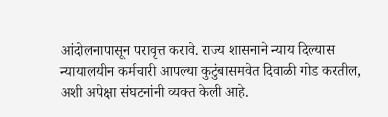आंदोलनापासून परावृत्त करावे. राज्य शासनाने न्याय दिल्यास न्यायालयीन कर्मचारी आपल्या कुटुंबासमवेत दिवाळी गोड करतील, अशी अपेक्षा संघटनांनी व्यक्त केली आहे.